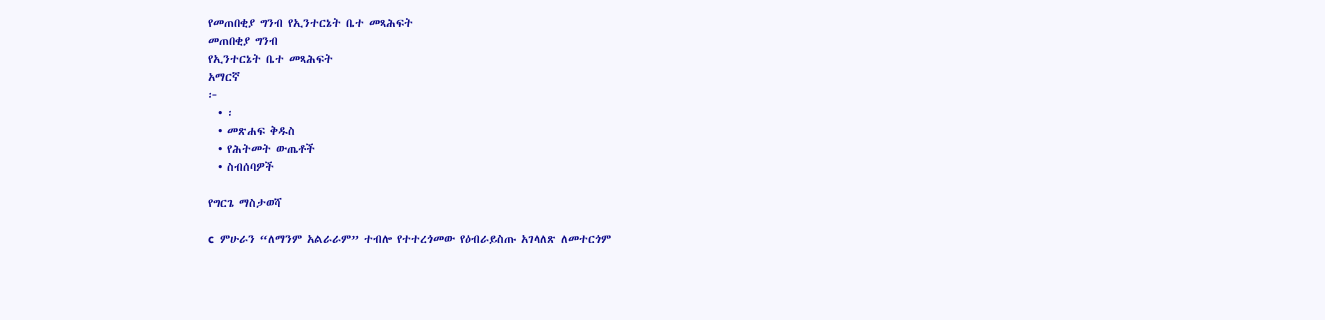የመጠበቂያ ግንብ የኢንተርኔት ቤተ መጻሕፍት
መጠበቂያ ግንብ
የኢንተርኔት ቤተ መጻሕፍት
አማርኛ
፦
  • ፡
  • መጽሐፍ ቅዱስ
  • የሕትመት ውጤቶች
  • ስብሰባዎች

የግርጌ ማስታወሻ

c  ምሁራን “ለማንም አልራራም” ተብሎ የተተረጎመው የዕብራይስጡ አገላለጽ ለመተርጎም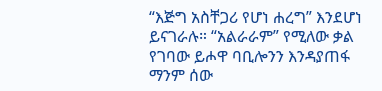“እጅግ አስቸጋሪ የሆነ ሐረግ” እንደሆነ ይናገራሉ። “አልራራም” የሚለው ቃል የገባው ይሖዋ ባቢሎንን እንዳያጠፋ ማንም ሰው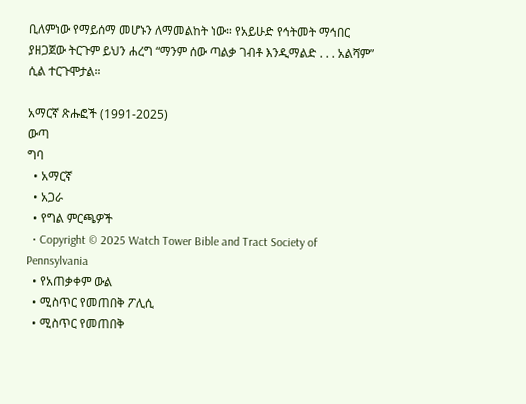ቢለምነው የማይሰማ መሆኑን ለማመልከት ነው። የአይሁድ የኅትመት ማኅበር ያዘጋጀው ትርጉም ይህን ሐረግ “ማንም ሰው ጣልቃ ገብቶ እንዲማልድ . . . አልሻም” ሲል ተርጉሞታል።

አማርኛ ጽሑፎች (1991-2025)
ውጣ
ግባ
  • አማርኛ
  • አጋራ
  • የግል ምርጫዎች
  • Copyright © 2025 Watch Tower Bible and Tract Society of Pennsylvania
  • የአጠቃቀም ውል
  • ሚስጥር የመጠበቅ ፖሊሲ
  • ሚስጥር የመጠበቅ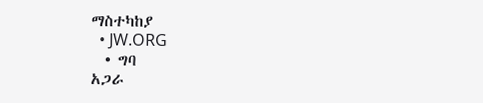ማስተካከያ
  • JW.ORG
  • ግባ
አጋራ